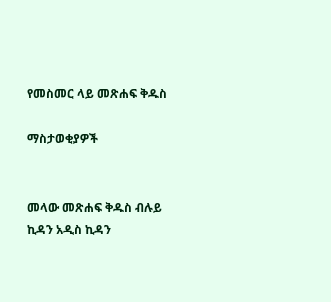የመስመር ላይ መጽሐፍ ቅዱስ

ማስታወቂያዎች


መላው መጽሐፍ ቅዱስ ብሉይ ኪዳን አዲስ ኪዳን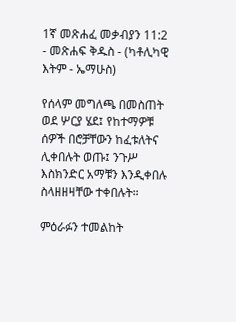1ኛ መጽሐፈ መቃብያን 11:2 - መጽሐፍ ቅዱስ - (ካቶሊካዊ እትም - ኤማሁስ)

የሰላም መግለጫ በመስጠት ወደ ሦርያ ሄደ፤ የከተማዎቹ ሰዎች በሮቻቸውን ከፈቱለትና ሊቀበሉት ወጡ፤ ንጉሥ እስክንድር አማቹን እንዲቀበሉ ስላዘዘዛቸው ተቀበሉት።

ምዕራፉን ተመልከት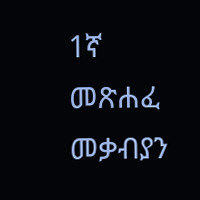1ኛ መጽሐፈ መቃብያን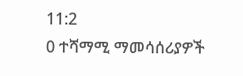11:2
0 ተሻማሚ ማመሳሰሪያዎች